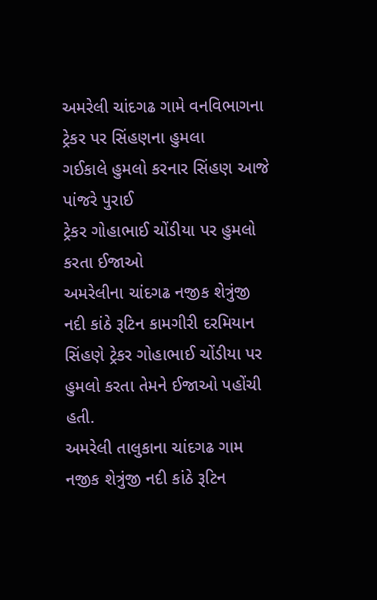અમરેલી ચાંદગઢ ગામે વનવિભાગના ટ્રેકર પર સિંહણના હુમલા
ગઈકાલે હુમલો કરનાર સિંહણ આજે પાંજરે પુરાઈ
ટ્રેકર ગોહાભાઈ ચોંડીયા પર હુમલો કરતા ઈજાઓ
અમરેલીના ચાંદગઢ નજીક શેત્રુંજી નદી કાંઠે રૂટિન કામગીરી દરમિયાન સિંહણે ટ્રેકર ગોહાભાઈ ચોંડીયા પર હુમલો કરતા તેમને ઈજાઓ પહોંચી હતી.
અમરેલી તાલુકાના ચાંદગઢ ગામ નજીક શેત્રુંજી નદી કાંઠે રૂટિન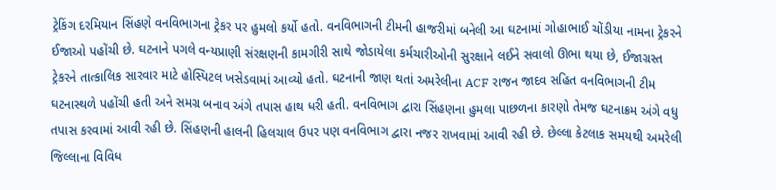ટ્રેકિંગ દરમિયાન સિંહણે વનવિભાગના ટ્રેકર પર હુમલો કર્યો હતો. વનવિભાગની ટીમની હાજરીમાં બનેલી આ ઘટનામાં ગોહાભાઈ ચોંડીયા નામના ટ્રેકરને ઈજાઓ પહોંચી છે. ઘટનાને પગલે વન્યપ્રાણી સંરક્ષણની કામગીરી સાથે જોડાયેલા કર્મચારીઓની સુરક્ષાને લઈને સવાલો ઊભા થયા છે, ઈજાગ્રસ્ત ટ્રેકરને તાત્કાલિક સારવાર માટે હોસ્પિટલ ખસેડવામાં આવ્યો હતો. ઘટનાની જાણ થતાં અમરેલીના ACF રાજન જાદવ સહિત વનવિભાગની ટીમ ઘટનાસ્થળે પહોંચી હતી અને સમગ્ર બનાવ અંગે તપાસ હાથ ધરી હતી. વનવિભાગ દ્વારા સિંહણના હુમલા પાછળના કારણો તેમજ ઘટનાક્રમ અંગે વધુ તપાસ કરવામાં આવી રહી છે. સિંહણની હાલની હિલચાલ ઉપર પણ વનવિભાગ દ્વારા નજર રાખવામાં આવી રહી છે. છેલ્લા કેટલાક સમયથી અમરેલી જિલ્લાના વિવિધ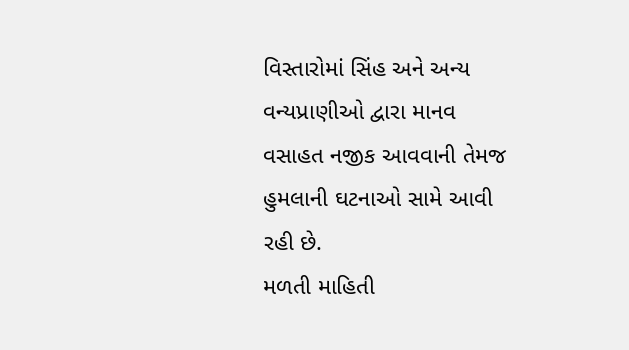વિસ્તારોમાં સિંહ અને અન્ય વન્યપ્રાણીઓ દ્વારા માનવ વસાહત નજીક આવવાની તેમજ હુમલાની ઘટનાઓ સામે આવી રહી છે.
મળતી માહિતી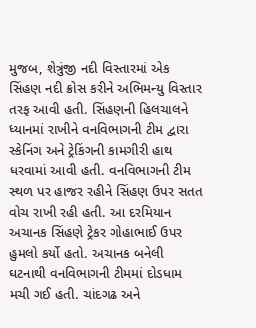મુજબ, શેત્રુંજી નદી વિસ્તારમાં એક સિંહણ નદી ક્રોસ કરીને અભિમન્યુ વિસ્તાર તરફ આવી હતી. સિંહણની હિલચાલને ધ્યાનમાં રાખીને વનવિભાગની ટીમ દ્વારા સ્કેનિંગ અને ટ્રેકિંગની કામગીરી હાથ ધરવામાં આવી હતી. વનવિભાગની ટીમ સ્થળ પર હાજર રહીને સિંહણ ઉપર સતત વોચ રાખી રહી હતી. આ દરમિયાન અચાનક સિંહણે ટ્રેકર ગોહાભાઈ ઉપર હુમલો કર્યો હતો. અચાનક બનેલી ઘટનાથી વનવિભાગની ટીમમાં દોડધામ મચી ગઈ હતી. ચાંદગઢ અને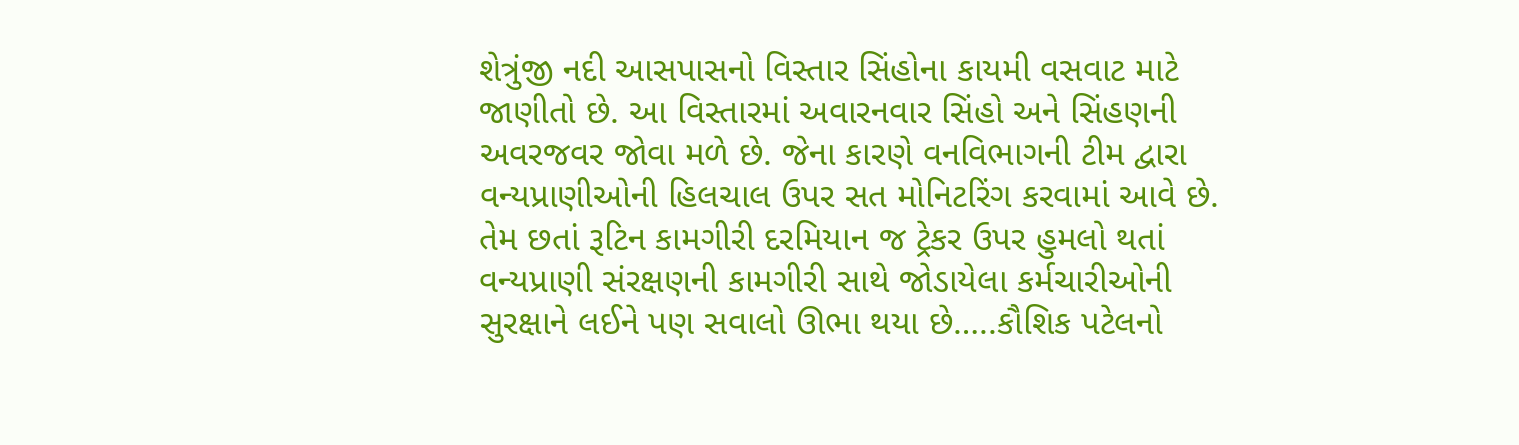શેત્રુંજી નદી આસપાસનો વિસ્તાર સિંહોના કાયમી વસવાટ માટે જાણીતો છે. આ વિસ્તારમાં અવારનવાર સિંહો અને સિંહણની અવરજવર જોવા મળે છે. જેના કારણે વનવિભાગની ટીમ દ્વારા વન્યપ્રાણીઓની હિલચાલ ઉપર સત મોનિટરિંગ કરવામાં આવે છે. તેમ છતાં રૂટિન કામગીરી દરમિયાન જ ટ્રેકર ઉપર હુમલો થતાં વન્યપ્રાણી સંરક્ષણની કામગીરી સાથે જોડાયેલા કર્મચારીઓની સુરક્ષાને લઈને પણ સવાલો ઊભા થયા છે…..કૌશિક પટેલનો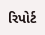રિપોર્ટ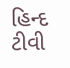હિન્દ ટીવી